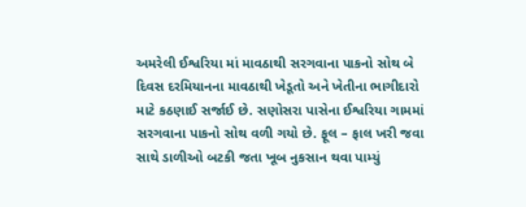અમરેલી ઈશ્વરિયા માં માવઠાથી સરગવાના પાકનો સોથ બે દિવસ દરમિયાનના માવઠાથી ખેડૂતો અને ખેતીના ભાગીદારો માટે કઠણાઈ સર્જાઈ છે. સણોસરા પાસેના ઈશ્વરિયા ગામમાં સરગવાના પાકનો સોથ વળી ગયો છે. ફૂલ – ફાલ ખરી જવા સાથે ડાળીઓ બટકી જતા ખૂબ નુકસાન થવા પામ્યું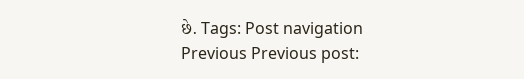છે. Tags: Post navigation Previous Previous post: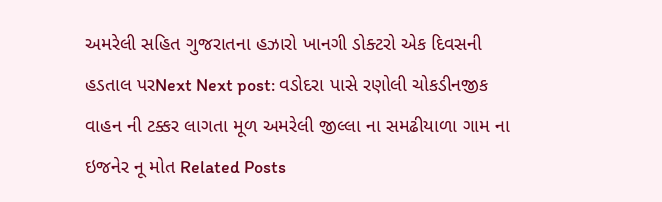અમરેલી સહિત ગુજરાતના હઝારો ખાનગી ડોક્ટરો એક દિવસની હડતાલ પરNext Next post: વડોદરા પાસે રણોલી ચોકડીનજીક વાહન ની ટક્કર લાગતા મૂળ અમરેલી જીલ્લા ના સમઢીયાળા ગામ ના ઇજનેર નૂ મોત Related Posts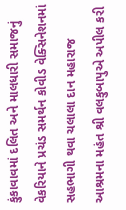કુંકાવાવમાં દલિત અને માલધારી સમાજનું વેકરિયાને પ્રચંડ સમર્થન કોવીડ વેક્સિનેશનમાં સહભાગી થવા ચલાલા દાન મહારાજ આશ્રમના મહંત શ્રી વલકુબાપુએ અપીલ કરી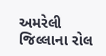અમરેલી જિલ્લાના રોલ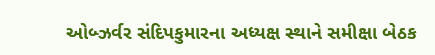ઓબ્ઝર્વર સંદિપકુમારના અધ્યક્ષ સ્થાને સમીક્ષા બેઠક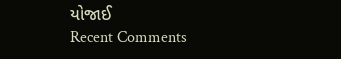યોજાઈ
Recent Comments